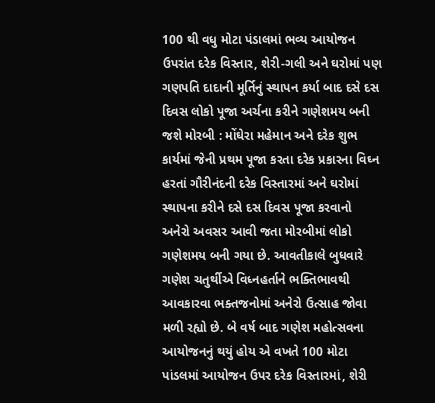100 થી વધુ મોટા પંડાલમાં ભવ્ય આયોજન ઉપરાંત દરેક વિસ્તાર, શેરી-ગલી અને ઘરોમાં પણ ગણપતિ દાદાની મૂર્તિનું સ્થાપન કર્યા બાદ દસે દસ દિવસ લોકો પૂજા અર્ચના કરીને ગણેશમય બની જશે મોરબી : મોંઘેરા મહેમાન અને દરેક શુભ કાર્યમાં જેની પ્રથમ પૂજા કરતા દરેક પ્રકારના વિઘ્ન હરતાં ગૌરીનંદની દરેક વિસ્તારમાં અને ઘરોમાં સ્થાપના કરીને દસે દસ દિવસ પૂજા કરવાનો અનેરો અવસર આવી જતા મોરબીમાં લોકો ગણેશમય બની ગયા છે. આવતીકાલે બુધવારે ગણેશ ચતુર્થીએ વિધ્નહર્તાને ભક્તિભાવથી આવકારવા ભક્તજનોમાં અનેરો ઉત્સાહ જોવા મળી રહ્યો છે. બે વર્ષ બાદ ગણેશ મહોત્સવના આયોજનનું થયું હોય એ વખતે 100 મોટા પાંડલમાં આયોજન ઉપર દરેક વિસ્તારમાં, શેરી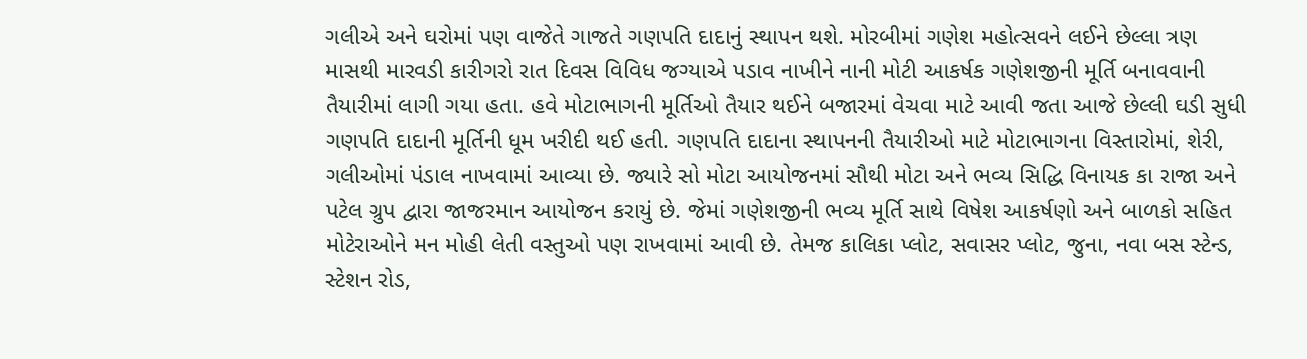ગલીએ અને ઘરોમાં પણ વાજેતે ગાજતે ગણપતિ દાદાનું સ્થાપન થશે. મોરબીમાં ગણેશ મહોત્સવને લઈને છેલ્લા ત્રણ માસથી મારવડી કારીગરો રાત દિવસ વિવિધ જગ્યાએ પડાવ નાખીને નાની મોટી આકર્ષક ગણેશજીની મૂર્તિ બનાવવાની તૈયારીમાં લાગી ગયા હતા. હવે મોટાભાગની મૂર્તિઓ તૈયાર થઈને બજારમાં વેચવા માટે આવી જતા આજે છેલ્લી ઘડી સુધી ગણપતિ દાદાની મૂર્તિની ધૂમ ખરીદી થઈ હતી. ગણપતિ દાદાના સ્થાપનની તૈયારીઓ માટે મોટાભાગના વિસ્તારોમાં, શેરી, ગલીઓમાં પંડાલ નાખવામાં આવ્યા છે. જ્યારે સો મોટા આયોજનમાં સૌથી મોટા અને ભવ્ય સિદ્ધિ વિનાયક કા રાજા અને પટેલ ગ્રુપ દ્વારા જાજરમાન આયોજન કરાયું છે. જેમાં ગણેશજીની ભવ્ય મૂર્તિ સાથે વિષેશ આકર્ષણો અને બાળકો સહિત મોટેરાઓને મન મોહી લેતી વસ્તુઓ પણ રાખવામાં આવી છે. તેમજ કાલિકા પ્લોટ, સવાસર પ્લોટ, જુના, નવા બસ સ્ટેન્ડ, સ્ટેશન રોડ,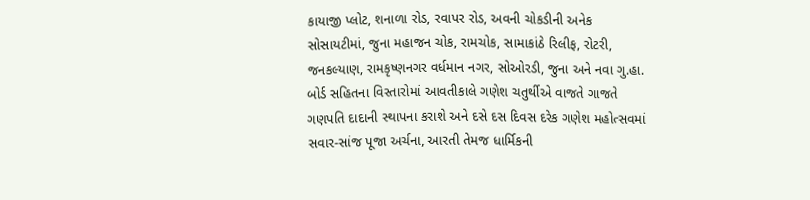કાયાજી પ્લોટ, શનાળા રોડ, રવાપર રોડ, અવની ચોકડીની અનેક સોસાયટીમાં, જુના મહાજન ચોક, રામચોક, સામાકાંઠે રિલીફ, રોટરી, જનકલ્યાણ, રામકૃષ્ણનગર વર્ધમાન નગર, સોઓરડી, જુના અને નવા ગુ.હા. બોર્ડ સહિતના વિસ્તારોમાં આવતીકાલે ગણેશ ચતુર્થીએ વાજતે ગાજતે ગણપતિ દાદાની સ્થાપના કરાશે અને દસે દસ દિવસ દરેક ગણેશ મહોત્સવમાં સવાર-સાંજ પૂજા અર્ચના, આરતી તેમજ ધાર્મિકની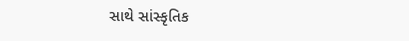સાથે સાંસ્કૃતિક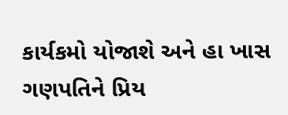કાર્યકમો યોજાશે અને હા ખાસ ગણપતિને પ્રિય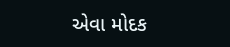એવા મોદક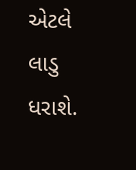એટલે લાડુ ધરાશે.